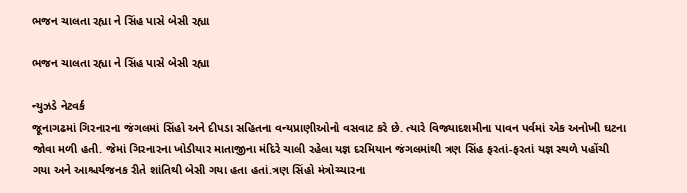ભજન ચાલતા રહ્યા ને સિંહ પાસે બેસી રહ્યા

ભજન ચાલતા રહ્યા ને સિંહ પાસે બેસી રહ્યા

ન્યુઝડે નેટવર્ક
જૂનાગઢમાં ગિરનારના જંગલમાં સિંહો અને દીપડા સહિતના વન્યપ્રાણીઓનો વસવાટ કરે છે. ત્યારે વિજ્યાદશમીના પાવન પર્વમાં એક અનોખી ઘટના જોવા મળી હતી. જેમાં ગિરનારના ખોડીયાર માતાજીના મંદિરે ચાલી રહેલા યજ્ઞ દરમિયાન જંગલમાંથી ત્રણ સિંહ ફરતાં-ફરતાં યજ્ઞ સ્થળે પહોંચી ગયા અને આશ્ચર્યજનક રીતે શાંતિથી બેસી ગયા હતા હતાં.ત્રણ સિંહો મંત્રોચ્ચારના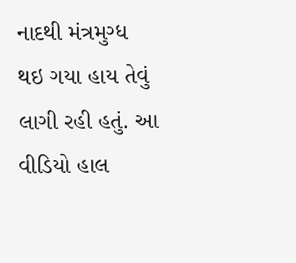નાદથી મંત્રમુગ્ધ થઇ ગયા હાય તેવું લાગી રહી હતું. આ વીડિયો હાલ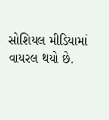સોશિયલ મીડિયામાં વાયરલ થયો છે.